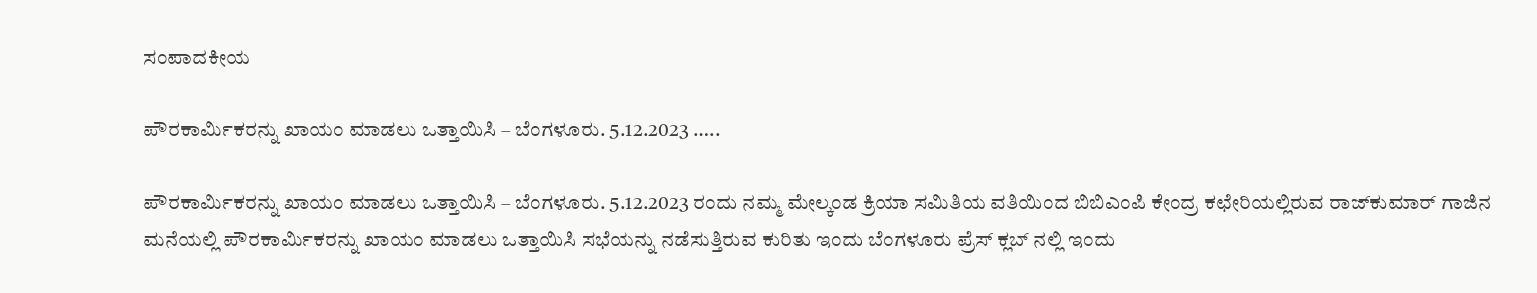ಸಂಪಾದಕೀಯ

ಪೌರಕಾರ್ಮಿಕರನ್ನು ಖಾಯಂ ಮಾಡಲು ಒತ್ತಾಯಿಸಿ – ಬೆಂಗಳೂರು. 5.12.2023 …..

ಪೌರಕಾರ್ಮಿಕರನ್ನು ಖಾಯಂ ಮಾಡಲು ಒತ್ತಾಯಿಸಿ – ಬೆಂಗಳೂರು. 5.12.2023 ರಂದು ನಮ್ಮ ಮೇಲ್ಕಂಡ ಕ್ರಿಯಾ ಸಮಿತಿಯ ವತಿಯಿಂದ ಬಿಬಿಎಂಪಿ ಕೇಂದ್ರ ಕಛೇರಿಯಲ್ಲಿರುವ ರಾಜ್‌ಕುಮಾರ್ ಗಾಜಿನ ಮನೆಯಲ್ಲಿ ಪೌರಕಾರ್ಮಿಕರನ್ನು ಖಾಯಂ ಮಾಡಲು ಒತ್ತಾಯಿಸಿ ಸಭೆಯನ್ನು ನಡೆಸುತ್ತಿರುವ ಕುರಿತು ಇಂದು ಬೆಂಗಳೂರು ಪ್ರೆಸ್ ಕ್ಲಬ್ ನಲ್ಲಿ ಇಂದು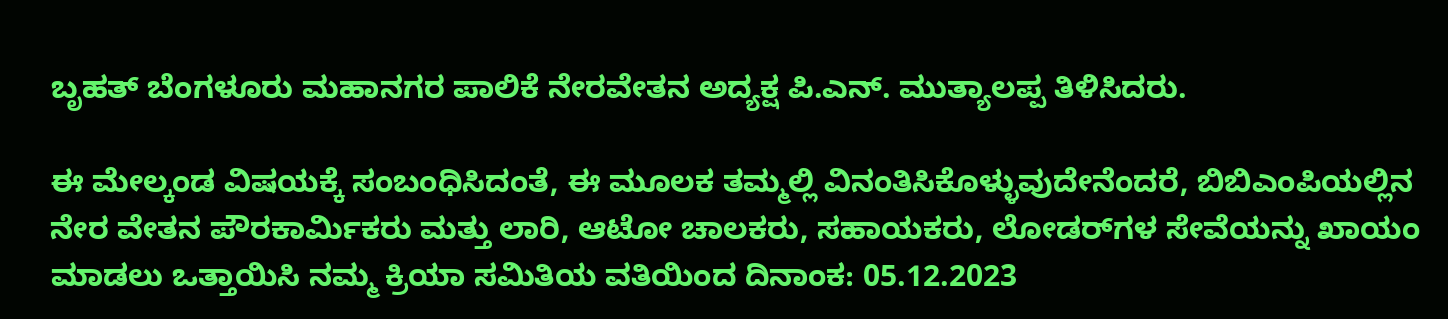ಬೃಹತ್ ಬೆಂಗಳೂರು ಮಹಾನಗರ ಪಾಲಿಕೆ ನೇರವೇತನ ಅದ್ಯಕ್ಷ ಪಿ.ಎನ್. ಮುತ್ಯಾಲಪ್ಪ ತಿಳಿಸಿದರು.

ಈ ಮೇಲ್ಕಂಡ ವಿಷಯಕ್ಕೆ ಸಂಬಂಧಿಸಿದಂತೆ, ಈ ಮೂಲಕ ತಮ್ಮಲ್ಲಿ ವಿನಂತಿಸಿಕೊಳ್ಳುವುದೇನೆಂದರೆ, ಬಿಬಿಎಂಪಿಯಲ್ಲಿನ ನೇರ ವೇತನ ಪೌರಕಾರ್ಮಿಕರು ಮತ್ತು ಲಾರಿ, ಆಟೋ ಚಾಲಕರು, ಸಹಾಯಕರು, ಲೋಡರ್‌ಗಳ ಸೇವೆಯನ್ನು ಖಾಯಂ ಮಾಡಲು ಒತ್ತಾಯಿಸಿ ನಮ್ಮ ಕ್ರಿಯಾ ಸಮಿತಿಯ ವತಿಯಿಂದ ದಿನಾಂಕ: 05.12.2023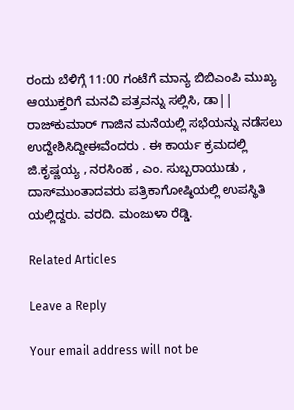ರಂದು ಬೆಳಿಗ್ಗೆ 11:00 ಗಂಟೆಗೆ ಮಾನ್ಯ ಬಿಬಿಎಂಪಿ ಮುಖ್ಯ ಆಯುಕ್ತರಿಗೆ ಮನವಿ ಪತ್ರವನ್ನು ಸಲ್ಲಿಸಿ, ಡಾ|| ರಾಜ್‌ಕುಮಾರ್ ಗಾಜಿನ ಮನೆಯಲ್ಲಿ ಸಭೆಯನ್ನು ನಡೆಸಲು ಉದ್ದೇಶಿಸಿದ್ದೀಈವೆಂದರು . ಈ ಕಾರ್ಯ ಕ್ರಮದಲ್ಲಿ ಜಿ.ಕೃಷ್ಣಯ್ಯ , ನರಸಿಂಹ , ಎಂ. ಸುಬ್ಬರಾಯುಡು , ದಾಸ್‌ಮುಂತಾದವರು ಪತ್ರಿಕಾಗೋಷ್ಠಿಯಲ್ಲಿ ಉಪಸ್ಥಿತಿ ಯಲ್ಲಿದ್ದರು. ವರದಿ. ಮಂಜುಳಾ ರೆಡ್ಡಿ.

Related Articles

Leave a Reply

Your email address will not be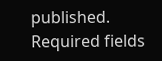published. Required fields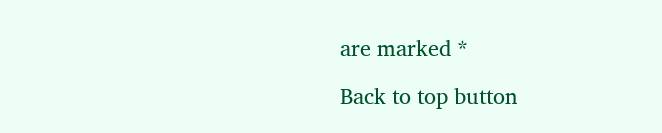are marked *

Back to top button